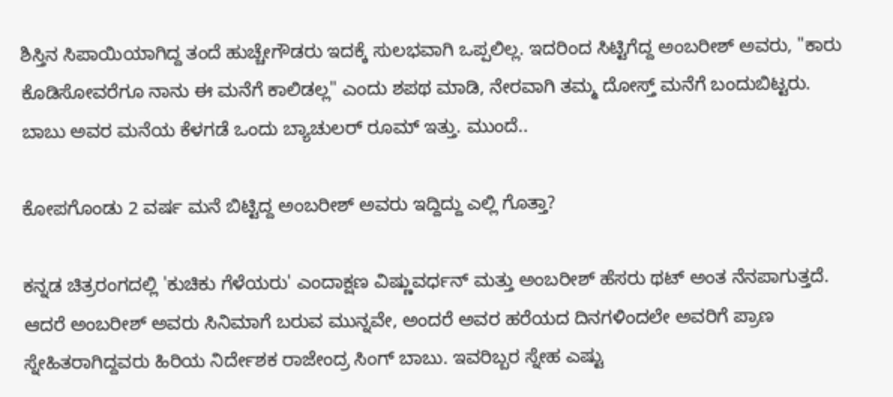ಶಿಸ್ತಿನ ಸಿಪಾಯಿಯಾಗಿದ್ದ ತಂದೆ ಹುಚ್ಚೇಗೌಡರು ಇದಕ್ಕೆ ಸುಲಭವಾಗಿ ಒಪ್ಪಲಿಲ್ಲ. ಇದರಿಂದ ಸಿಟ್ಟಿಗೆದ್ದ ಅಂಬರೀಶ್ ಅವರು, "ಕಾರು ಕೊಡಿಸೋವರೆಗೂ ನಾನು ಈ ಮನೆಗೆ ಕಾಲಿಡಲ್ಲ" ಎಂದು ಶಪಥ ಮಾಡಿ, ನೇರವಾಗಿ ತಮ್ಮ ದೋಸ್ತ್ ಮನೆಗೆ ಬಂದುಬಿಟ್ಟರು. ಬಾಬು ಅವರ ಮನೆಯ ಕೆಳಗಡೆ ಒಂದು ಬ್ಯಾಚುಲರ್ ರೂಮ್ ಇತ್ತು. ಮುಂದೆ..

ಕೋಪಗೊಂಡು 2 ವರ್ಷ ಮನೆ ಬಿಟ್ಟಿದ್ದ ಅಂಬರೀಶ್ ಅವರು ಇದ್ದಿದ್ದು ಎಲ್ಲಿ ಗೊತ್ತಾ?

ಕನ್ನಡ ಚಿತ್ರರಂಗದಲ್ಲಿ 'ಕುಚಿಕು ಗೆಳೆಯರು' ಎಂದಾಕ್ಷಣ ವಿಷ್ಣುವರ್ಧನ್ ಮತ್ತು ಅಂಬರೀಶ್ ಹೆಸರು ಥಟ್ ಅಂತ ನೆನಪಾಗುತ್ತದೆ. ಆದರೆ ಅಂಬರೀಶ್ ಅವರು ಸಿನಿಮಾಗೆ ಬರುವ ಮುನ್ನವೇ, ಅಂದರೆ ಅವರ ಹರೆಯದ ದಿನಗಳಿಂದಲೇ ಅವರಿಗೆ ಪ್ರಾಣ ಸ್ನೇಹಿತರಾಗಿದ್ದವರು ಹಿರಿಯ ನಿರ್ದೇಶಕ ರಾಜೇಂದ್ರ ಸಿಂಗ್ ಬಾಬು. ಇವರಿಬ್ಬರ ಸ್ನೇಹ ಎಷ್ಟು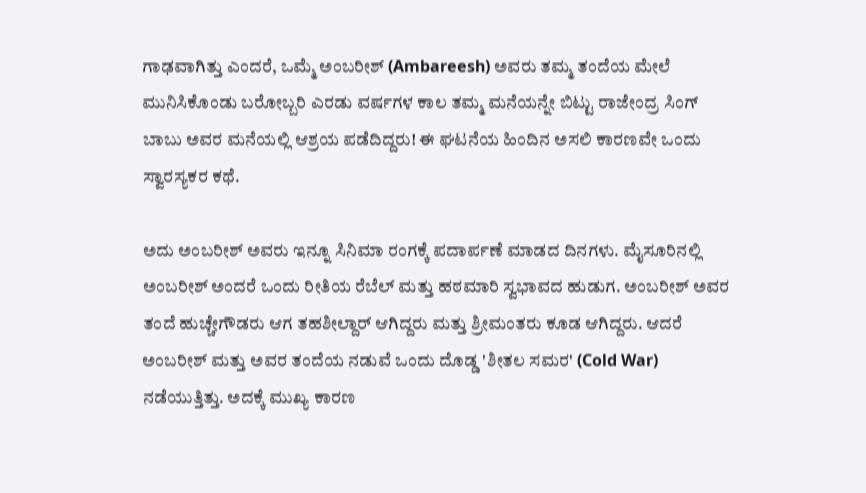ಗಾಢವಾಗಿತ್ತು ಎಂದರೆ, ಒಮ್ಮೆ ಅಂಬರೀಶ್ (Ambareesh) ಅವರು ತಮ್ಮ ತಂದೆಯ ಮೇಲೆ ಮುನಿಸಿಕೊಂಡು ಬರೋಬ್ಬರಿ ಎರಡು ವರ್ಷಗಳ ಕಾಲ ತಮ್ಮ ಮನೆಯನ್ನೇ ಬಿಟ್ಟು ರಾಜೇಂದ್ರ ಸಿಂಗ್ ಬಾಬು ಅವರ ಮನೆಯಲ್ಲಿ ಆಶ್ರಯ ಪಡೆದಿದ್ದರು! ಈ ಘಟನೆಯ ಹಿಂದಿನ ಅಸಲಿ ಕಾರಣವೇ ಒಂದು ಸ್ವಾರಸ್ಯಕರ ಕಥೆ.

ಅದು ಅಂಬರೀಶ್ ಅವರು ಇನ್ನೂ ಸಿನಿಮಾ ರಂಗಕ್ಕೆ ಪದಾರ್ಪಣೆ ಮಾಡದ ದಿನಗಳು. ಮೈಸೂರಿನಲ್ಲಿ ಅಂಬರೀಶ್ ಅಂದರೆ ಒಂದು ರೀತಿಯ ರೆಬೆಲ್ ಮತ್ತು ಹಠಮಾರಿ ಸ್ವಭಾವದ ಹುಡುಗ. ಅಂಬರೀಶ್ ಅವರ ತಂದೆ ಹುಚ್ಚೇಗೌಡರು ಆಗ ತಹಶೀಲ್ದಾರ್ ಆಗಿದ್ದರು ಮತ್ತು ಶ್ರೀಮಂತರು ಕೂಡ ಆಗಿದ್ದರು. ಆದರೆ ಅಂಬರೀಶ್ ಮತ್ತು ಅವರ ತಂದೆಯ ನಡುವೆ ಒಂದು ದೊಡ್ಡ 'ಶೀತಲ ಸಮರ' (Cold War) ನಡೆಯುತ್ತಿತ್ತು. ಅದಕ್ಕೆ ಮುಖ್ಯ ಕಾರಣ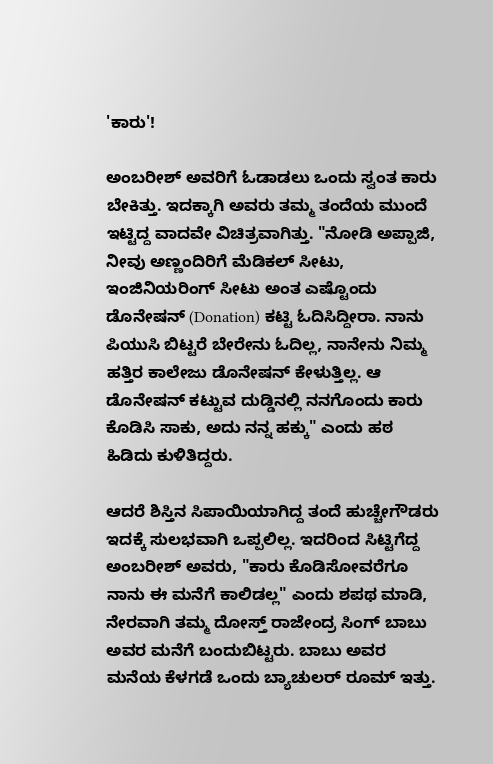'ಕಾರು'!

ಅಂಬರೀಶ್ ಅವರಿಗೆ ಓಡಾಡಲು ಒಂದು ಸ್ವಂತ ಕಾರು ಬೇಕಿತ್ತು. ಇದಕ್ಕಾಗಿ ಅವರು ತಮ್ಮ ತಂದೆಯ ಮುಂದೆ ಇಟ್ಟಿದ್ದ ವಾದವೇ ವಿಚಿತ್ರವಾಗಿತ್ತು. "ನೋಡಿ ಅಪ್ಪಾಜಿ, ನೀವು ಅಣ್ಣಂದಿರಿಗೆ ಮೆಡಿಕಲ್ ಸೀಟು, ಇಂಜಿನಿಯರಿಂಗ್ ಸೀಟು ಅಂತ ಎಷ್ಟೊಂದು ಡೊನೇಷನ್ (Donation) ಕಟ್ಟಿ ಓದಿಸಿದ್ದೀರಾ. ನಾನು ಪಿಯುಸಿ ಬಿಟ್ಟರೆ ಬೇರೇನು ಓದಿಲ್ಲ, ನಾನೇನು ನಿಮ್ಮ ಹತ್ತಿರ ಕಾಲೇಜು ಡೊನೇಷನ್ ಕೇಳುತ್ತಿಲ್ಲ. ಆ ಡೊನೇಷನ್ ಕಟ್ಟುವ ದುಡ್ಡಿನಲ್ಲಿ ನನಗೊಂದು ಕಾರು ಕೊಡಿಸಿ ಸಾಕು, ಅದು ನನ್ನ ಹಕ್ಕು" ಎಂದು ಹಠ ಹಿಡಿದು ಕುಳಿತಿದ್ದರು.

ಆದರೆ ಶಿಸ್ತಿನ ಸಿಪಾಯಿಯಾಗಿದ್ದ ತಂದೆ ಹುಚ್ಚೇಗೌಡರು ಇದಕ್ಕೆ ಸುಲಭವಾಗಿ ಒಪ್ಪಲಿಲ್ಲ. ಇದರಿಂದ ಸಿಟ್ಟಿಗೆದ್ದ ಅಂಬರೀಶ್ ಅವರು, "ಕಾರು ಕೊಡಿಸೋವರೆಗೂ ನಾನು ಈ ಮನೆಗೆ ಕಾಲಿಡಲ್ಲ" ಎಂದು ಶಪಥ ಮಾಡಿ, ನೇರವಾಗಿ ತಮ್ಮ ದೋಸ್ತ್ ರಾಜೇಂದ್ರ ಸಿಂಗ್ ಬಾಬು ಅವರ ಮನೆಗೆ ಬಂದುಬಿಟ್ಟರು. ಬಾಬು ಅವರ ಮನೆಯ ಕೆಳಗಡೆ ಒಂದು ಬ್ಯಾಚುಲರ್ ರೂಮ್ ಇತ್ತು.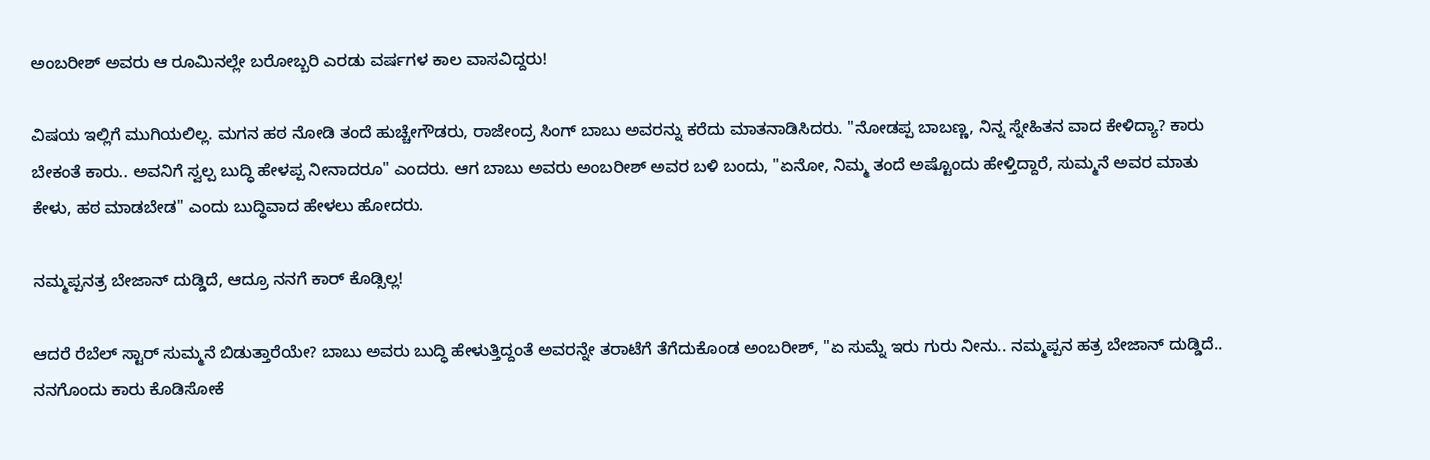ಅಂಬರೀಶ್ ಅವರು ಆ ರೂಮಿನಲ್ಲೇ ಬರೋಬ್ಬರಿ ಎರಡು ವರ್ಷಗಳ ಕಾಲ ವಾಸವಿದ್ದರು!

ವಿಷಯ ಇಲ್ಲಿಗೆ ಮುಗಿಯಲಿಲ್ಲ. ಮಗನ ಹಠ ನೋಡಿ ತಂದೆ ಹುಚ್ಚೇಗೌಡರು, ರಾಜೇಂದ್ರ ಸಿಂಗ್ ಬಾಬು ಅವರನ್ನು ಕರೆದು ಮಾತನಾಡಿಸಿದರು. "ನೋಡಪ್ಪ ಬಾಬಣ್ಣ, ನಿನ್ನ ಸ್ನೇಹಿತನ ವಾದ ಕೇಳಿದ್ಯಾ? ಕಾರು ಬೇಕಂತೆ ಕಾರು.. ಅವನಿಗೆ ಸ್ವಲ್ಪ ಬುದ್ಧಿ ಹೇಳಪ್ಪ ನೀನಾದರೂ" ಎಂದರು. ಆಗ ಬಾಬು ಅವರು ಅಂಬರೀಶ್ ಅವರ ಬಳಿ ಬಂದು, "ಏನೋ, ನಿಮ್ಮ ತಂದೆ ಅಷ್ಟೊಂದು ಹೇಳ್ತಿದ್ದಾರೆ, ಸುಮ್ಮನೆ ಅವರ ಮಾತು ಕೇಳು, ಹಠ ಮಾಡಬೇಡ" ಎಂದು ಬುದ್ಧಿವಾದ ಹೇಳಲು ಹೋದರು.

ನಮ್ಮಪ್ಪನತ್ರ ಬೇಜಾನ್ ದುಡ್ಡಿದೆ, ಆದ್ರೂ ನನಗೆ ಕಾರ್ ಕೊಡ್ಸಿಲ್ಲ!

ಆದರೆ ರೆಬೆಲ್ ಸ್ಟಾರ್ ಸುಮ್ಮನೆ ಬಿಡುತ್ತಾರೆಯೇ? ಬಾಬು ಅವರು ಬುದ್ಧಿ ಹೇಳುತ್ತಿದ್ದಂತೆ ಅವರನ್ನೇ ತರಾಟೆಗೆ ತೆಗೆದುಕೊಂಡ ಅಂಬರೀಶ್, "ಏ ಸುಮ್ನೆ ಇರು ಗುರು ನೀನು.. ನಮ್ಮಪ್ಪನ ಹತ್ರ ಬೇಜಾನ್ ದುಡ್ಡಿದೆ.. ನನಗೊಂದು ಕಾರು ಕೊಡಿಸೋಕೆ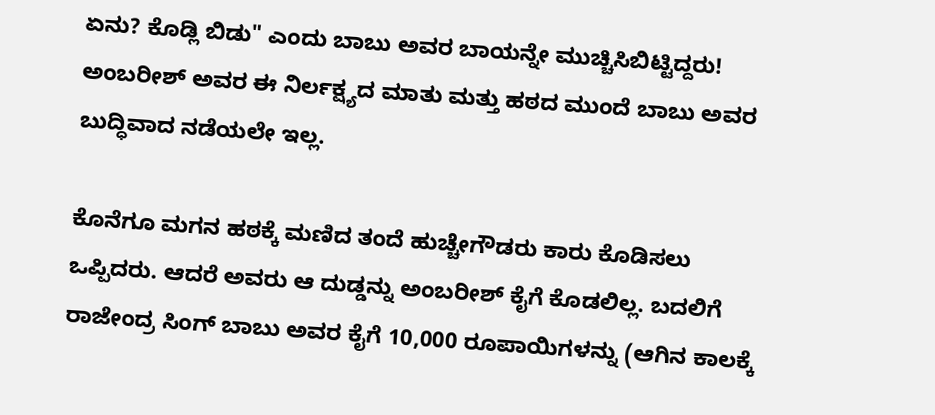ಏನು? ಕೊಡ್ಲಿ ಬಿಡು" ಎಂದು ಬಾಬು ಅವರ ಬಾಯನ್ನೇ ಮುಚ್ಚಿಸಿಬಿಟ್ಟಿದ್ದರು! ಅಂಬರೀಶ್ ಅವರ ಈ ನಿರ್ಲಕ್ಷ್ಯದ ಮಾತು ಮತ್ತು ಹಠದ ಮುಂದೆ ಬಾಬು ಅವರ ಬುದ್ಧಿವಾದ ನಡೆಯಲೇ ಇಲ್ಲ.

ಕೊನೆಗೂ ಮಗನ ಹಠಕ್ಕೆ ಮಣಿದ ತಂದೆ ಹುಚ್ಚೇಗೌಡರು ಕಾರು ಕೊಡಿಸಲು ಒಪ್ಪಿದರು. ಆದರೆ ಅವರು ಆ ದುಡ್ಡನ್ನು ಅಂಬರೀಶ್ ಕೈಗೆ ಕೊಡಲಿಲ್ಲ. ಬದಲಿಗೆ ರಾಜೇಂದ್ರ ಸಿಂಗ್ ಬಾಬು ಅವರ ಕೈಗೆ 10,000 ರೂಪಾಯಿಗಳನ್ನು (ಆಗಿನ ಕಾಲಕ್ಕೆ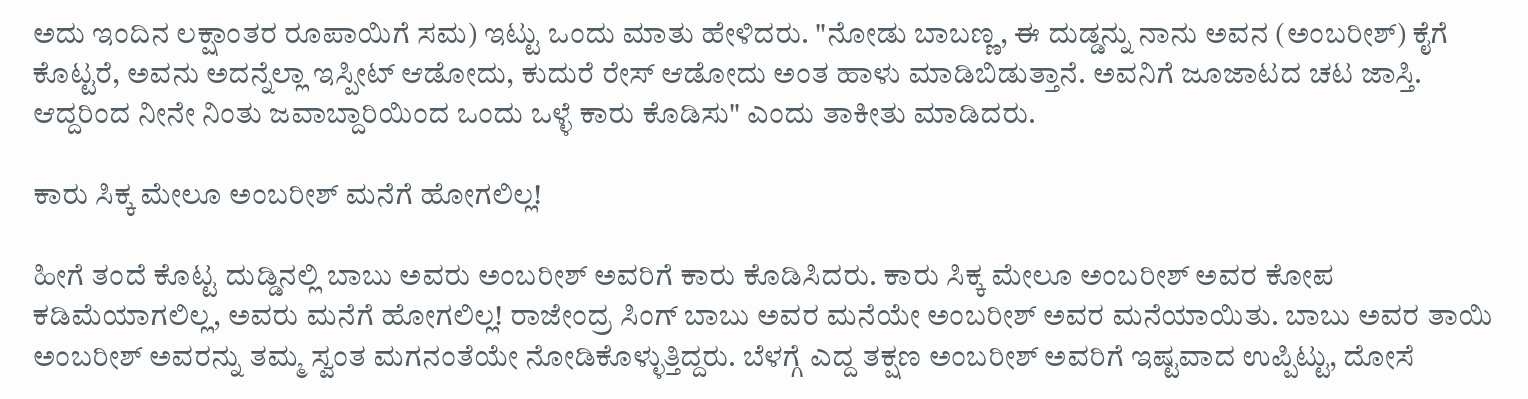ಅದು ಇಂದಿನ ಲಕ್ಷಾಂತರ ರೂಪಾಯಿಗೆ ಸಮ) ಇಟ್ಟು ಒಂದು ಮಾತು ಹೇಳಿದರು. "ನೋಡು ಬಾಬಣ್ಣ, ಈ ದುಡ್ಡನ್ನು ನಾನು ಅವನ (ಅಂಬರೀಶ್) ಕೈಗೆ ಕೊಟ್ಟರೆ, ಅವನು ಅದನ್ನೆಲ್ಲಾ ಇಸ್ಪೀಟ್ ಆಡೋದು, ಕುದುರೆ ರೇಸ್ ಆಡೋದು ಅಂತ ಹಾಳು ಮಾಡಿಬಿಡುತ್ತಾನೆ. ಅವನಿಗೆ ಜೂಜಾಟದ ಚಟ ಜಾಸ್ತಿ. ಆದ್ದರಿಂದ ನೀನೇ ನಿಂತು ಜವಾಬ್ದಾರಿಯಿಂದ ಒಂದು ಒಳ್ಳೆ ಕಾರು ಕೊಡಿಸು" ಎಂದು ತಾಕೀತು ಮಾಡಿದರು.

ಕಾರು ಸಿಕ್ಕ ಮೇಲೂ ಅಂಬರೀಶ್ ಮನೆಗೆ ಹೋಗಲಿಲ್ಲ!

ಹೀಗೆ ತಂದೆ ಕೊಟ್ಟ ದುಡ್ಡಿನಲ್ಲಿ ಬಾಬು ಅವರು ಅಂಬರೀಶ್ ಅವರಿಗೆ ಕಾರು ಕೊಡಿಸಿದರು. ಕಾರು ಸಿಕ್ಕ ಮೇಲೂ ಅಂಬರೀಶ್ ಅವರ ಕೋಪ ಕಡಿಮೆಯಾಗಲಿಲ್ಲ, ಅವರು ಮನೆಗೆ ಹೋಗಲಿಲ್ಲ! ರಾಜೇಂದ್ರ ಸಿಂಗ್ ಬಾಬು ಅವರ ಮನೆಯೇ ಅಂಬರೀಶ್ ಅವರ ಮನೆಯಾಯಿತು. ಬಾಬು ಅವರ ತಾಯಿ ಅಂಬರೀಶ್ ಅವರನ್ನು ತಮ್ಮ ಸ್ವಂತ ಮಗನಂತೆಯೇ ನೋಡಿಕೊಳ್ಳುತ್ತಿದ್ದರು. ಬೆಳಗ್ಗೆ ಎದ್ದ ತಕ್ಷಣ ಅಂಬರೀಶ್ ಅವರಿಗೆ ಇಷ್ಟವಾದ ಉಪ್ಪಿಟ್ಟು, ದೋಸೆ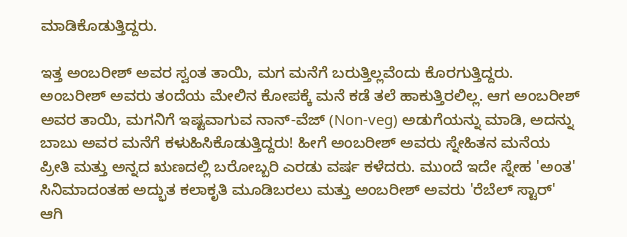ಮಾಡಿಕೊಡುತ್ತಿದ್ದರು.

ಇತ್ತ ಅಂಬರೀಶ್ ಅವರ ಸ್ವಂತ ತಾಯಿ, ಮಗ ಮನೆಗೆ ಬರುತ್ತಿಲ್ಲವೆಂದು ಕೊರಗುತ್ತಿದ್ದರು. ಅಂಬರೀಶ್ ಅವರು ತಂದೆಯ ಮೇಲಿನ ಕೋಪಕ್ಕೆ ಮನೆ ಕಡೆ ತಲೆ ಹಾಕುತ್ತಿರಲಿಲ್ಲ. ಆಗ ಅಂಬರೀಶ್ ಅವರ ತಾಯಿ, ಮಗನಿಗೆ ಇಷ್ಟವಾಗುವ ನಾನ್-ವೆಜ್ (Non-veg) ಅಡುಗೆಯನ್ನು ಮಾಡಿ, ಅದನ್ನು ಬಾಬು ಅವರ ಮನೆಗೆ ಕಳುಹಿಸಿಕೊಡುತ್ತಿದ್ದರು! ಹೀಗೆ ಅಂಬರೀಶ್ ಅವರು ಸ್ನೇಹಿತನ ಮನೆಯ ಪ್ರೀತಿ ಮತ್ತು ಅನ್ನದ ಋಣದಲ್ಲಿ ಬರೋಬ್ಬರಿ ಎರಡು ವರ್ಷ ಕಳೆದರು. ಮುಂದೆ ಇದೇ ಸ್ನೇಹ 'ಅಂತ' ಸಿನಿಮಾದಂತಹ ಅದ್ಭುತ ಕಲಾಕೃತಿ ಮೂಡಿಬರಲು ಮತ್ತು ಅಂಬರೀಶ್ ಅವರು 'ರೆಬೆಲ್ ಸ್ಟಾರ್' ಆಗಿ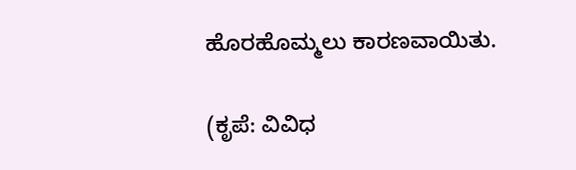ಹೊರಹೊಮ್ಮಲು ಕಾರಣವಾಯಿತು.

(ಕೃಪೆ: ವಿವಿಧ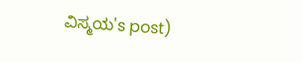ವಿಸ್ಮಯ's post)